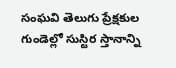సంఘవి తెలుగు ప్రేక్షకుల గుండెల్లో సుస్టిర స్తానాన్ని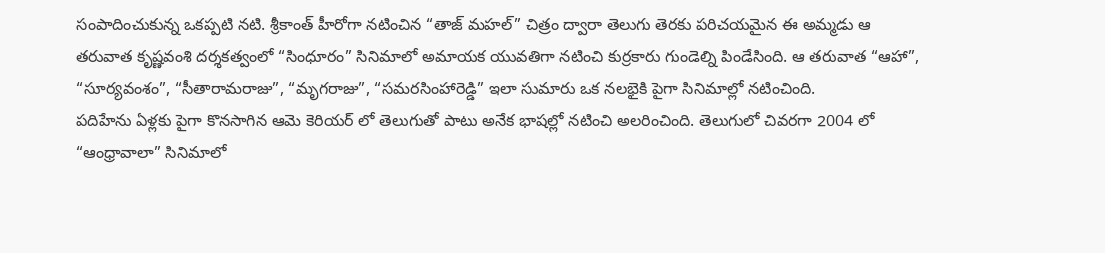సంపాదించుకున్న ఒకప్పటి నటి. శ్రీకాంత్ హీరోగా నటించిన “తాజ్ మహల్” చిత్రం ద్వారా తెలుగు తెరకు పరిచయమైన ఈ అమ్మడు ఆ తరువాత కృష్ణవంశి దర్శకత్వంలో “సింధూరం” సినిమాలో అమాయక యువతిగా నటించి కుర్రకారు గుండెల్ని పిండేసింది. ఆ తరువాత “ఆహా”, “సూర్యవంశం”, “సీతారామరాజు”, “మృగరాజు”, “సమరసింహారెడ్డి” ఇలా సుమారు ఒక నలభైకి పైగా సినిమాల్లో నటించింది.
పదిహేను ఏళ్లకు పైగా కొనసాగిన ఆమె కెరియర్ లో తెలుగుతో పాటు అనేక భాషల్లో నటించి అలరించింది. తెలుగులో చివరగా 2004 లో “ఆంధ్రావాలా” సినిమాలో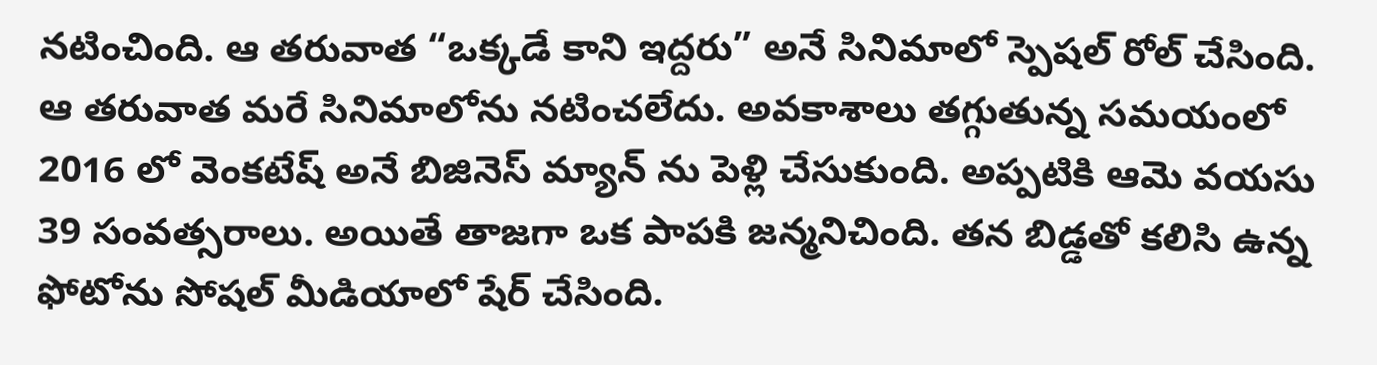నటించింది. ఆ తరువాత “ఒక్కడే కాని ఇద్దరు” అనే సినిమాలో స్పెషల్ రోల్ చేసింది. ఆ తరువాత మరే సినిమాలోను నటించలేదు. అవకాశాలు తగ్గుతున్న సమయంలో 2016 లో వెంకటేష్ అనే బిజినెస్ మ్యాన్ ను పెళ్లి చేసుకుంది. అప్పటికి ఆమె వయసు 39 సంవత్సరాలు. అయితే తాజగా ఒక పాపకి జన్మనిచింది. తన బిడ్డతో కలిసి ఉన్న ఫోటోను సోషల్ మీడియాలో షేర్ చేసింది.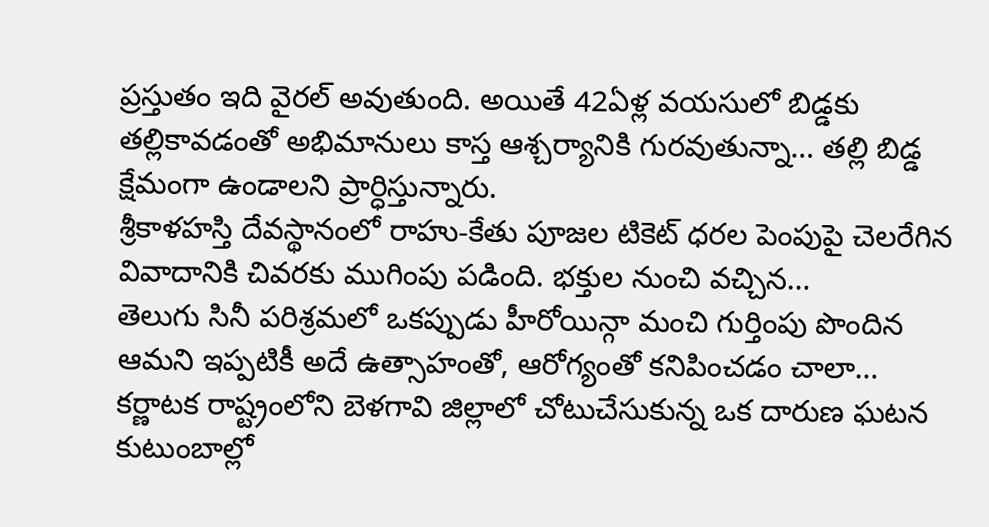ప్రస్తుతం ఇది వైరల్ అవుతుంది. అయితే 42ఏళ్ల వయసులో బిడ్డకు తల్లికావడంతో అభిమానులు కాస్త ఆశ్చర్యానికి గురవుతున్నా… తల్లి బిడ్డ క్షేమంగా ఉండాలని ప్రార్ధిస్తున్నారు.
శ్రీకాళహస్తి దేవస్థానంలో రాహు-కేతు పూజల టికెట్ ధరల పెంపుపై చెలరేగిన వివాదానికి చివరకు ముగింపు పడింది. భక్తుల నుంచి వచ్చిన…
తెలుగు సినీ పరిశ్రమలో ఒకప్పుడు హీరోయిన్గా మంచి గుర్తింపు పొందిన ఆమని ఇప్పటికీ అదే ఉత్సాహంతో, ఆరోగ్యంతో కనిపించడం చాలా…
కర్ణాటక రాష్ట్రంలోని బెళగావి జిల్లాలో చోటుచేసుకున్న ఒక దారుణ ఘటన కుటుంబాల్లో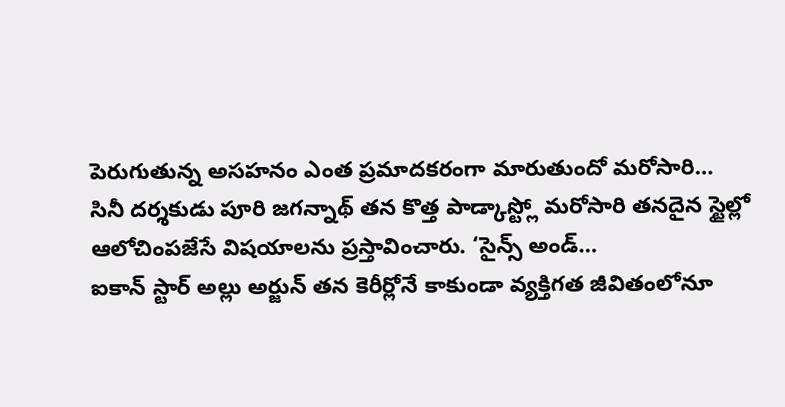పెరుగుతున్న అసహనం ఎంత ప్రమాదకరంగా మారుతుందో మరోసారి…
సినీ దర్శకుడు పూరి జగన్నాథ్ తన కొత్త పాడ్కాస్ట్లో మరోసారి తనదైన స్టైల్లో ఆలోచింపజేసే విషయాలను ప్రస్తావించారు. ‘సైన్స్ అండ్…
ఐకాన్ స్టార్ అల్లు అర్జున్ తన కెరీర్లోనే కాకుండా వ్యక్తిగత జీవితంలోనూ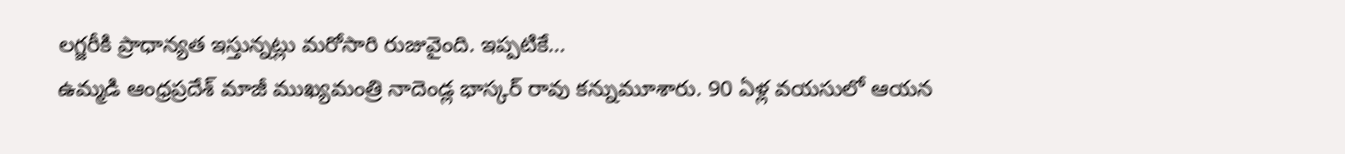లగ్జరీకి ప్రాధాన్యత ఇస్తున్నట్లు మరోసారి రుజువైంది. ఇప్పటికే…
ఉమ్మడి ఆంధ్రప్రదేశ్ మాజీ ముఖ్యమంత్రి నాదెండ్ల భాస్కర్ రావు కన్నుమూశారు. 90 ఏళ్ల వయసులో ఆయన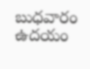బుధవారం ఉదయం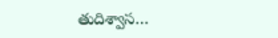తుదిశ్వాస…